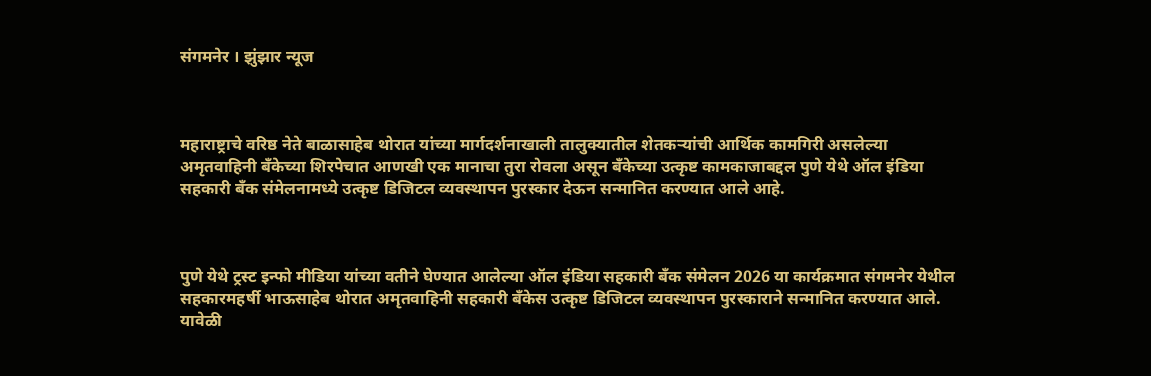संगमनेर । झुंझार न्यूज



महाराष्ट्राचे वरिष्ठ नेते बाळासाहेब थोरात यांच्या मार्गदर्शनाखाली तालुक्यातील शेतकऱ्यांची आर्थिक कामगिरी असलेल्या अमृतवाहिनी बँकेच्या शिरपेचात आणखी एक मानाचा तुरा रोवला असून बँकेच्या उत्कृष्ट कामकाजाबद्दल पुणे येथे ऑल इंडिया सहकारी बँक संमेलनामध्ये उत्कृष्ट डिजिटल व्यवस्थापन पुरस्कार देऊन सन्मानित करण्यात आले आहे.



पुणे येथे ट्रस्ट इन्फो मीडिया यांच्या वतीने घेण्यात आलेल्या ऑल इंडिया सहकारी बँक संमेलन 2026 या कार्यक्रमात संगमनेर येथील सहकारमहर्षी भाऊसाहेब थोरात अमृतवाहिनी सहकारी बँकेस उत्कृष्ट डिजिटल व्यवस्थापन पुरस्काराने सन्मानित करण्यात आले. यावेळी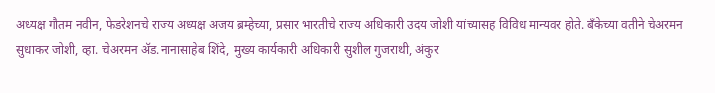अध्यक्ष गौतम नवीन, फेडरेशनचे राज्य अध्यक्ष अजय ब्रम्हेच्या, प्रसार भारतीचे राज्य अधिकारी उदय जोशी यांच्यासह विविध मान्यवर होते. बँकेच्या वतीने चेअरमन सुधाकर जोशी, व्हा. चेअरमन ॲड.नानासाहेब शिंदे, मुख्य कार्यकारी अधिकारी सुशील गुजराथी, अंकुर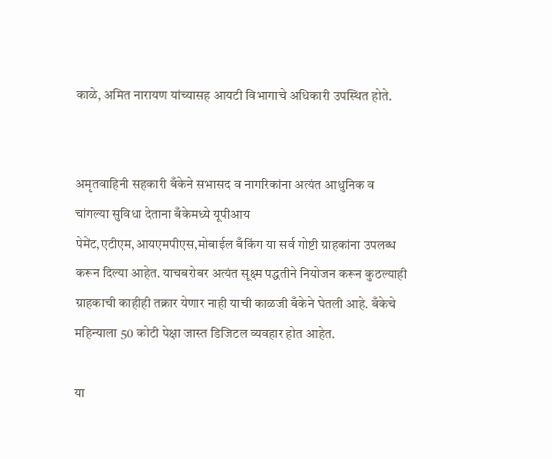काळे, अमित नारायण यांच्यासह आयटी विभागाचे अधिकारी उपस्थित होते.


अमृतवाहिनी सहकारी बँकेने सभासद व नागरिकांना अत्यंत आधुनिक व चांगल्या सुविधा देताना बँकेमध्ये यूपीआय पेमेंट,एटीएम,आयएमपीएस,मोबाईल बँकिंग या सर्व गोष्टी ग्राहकांना उपलब्ध करून दिल्या आहेत. याचबरोबर अत्यंत सूक्ष्म पद्धतीने नियोजन करून कुठल्याही ग्राहकाची काहीही तक्रार येणार नाही याची काळजी बँकेने घेतली आहे. बँकेचे महिन्याला 50 कोटी पेक्षा जास्त डिजिटल व्यवहार होत आहेत.

या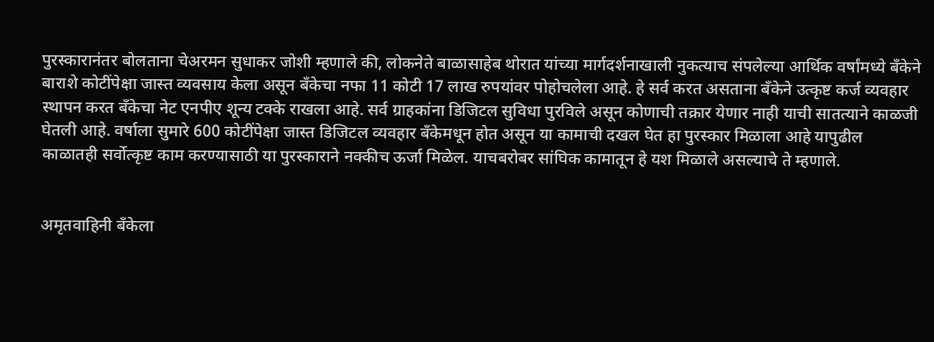पुरस्कारानंतर बोलताना चेअरमन सुधाकर जोशी म्हणाले की, लोकनेते बाळासाहेब थोरात यांच्या मार्गदर्शनाखाली नुकत्याच संपलेल्या आर्थिक वर्षांमध्ये बँकेने बाराशे कोटींपेक्षा जास्त व्यवसाय केला असून बँकेचा नफा 11 कोटी 17 लाख रुपयांवर पोहोचलेला आहे. हे सर्व करत असताना बँकेने उत्कृष्ट कर्ज व्यवहार स्थापन करत बँकेचा नेट एनपीए शून्य टक्के राखला आहे. सर्व ग्राहकांना डिजिटल सुविधा पुरविले असून कोणाची तक्रार येणार नाही याची सातत्याने काळजी घेतली आहे. वर्षाला सुमारे 600 कोटींपेक्षा जास्त डिजिटल व्यवहार बँकेमधून होत असून या कामाची दखल घेत हा पुरस्कार मिळाला आहे यापुढील काळातही सर्वोत्कृष्ट काम करण्यासाठी या पुरस्काराने नक्कीच ऊर्जा मिळेल. याचबरोबर सांघिक कामातून हे यश मिळाले असल्याचे ते म्हणाले.


अमृतवाहिनी बँकेला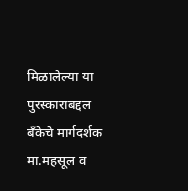मिळालेल्या या पुरस्काराबद्दल बँकेचे मार्गदर्शक मा.महसूल व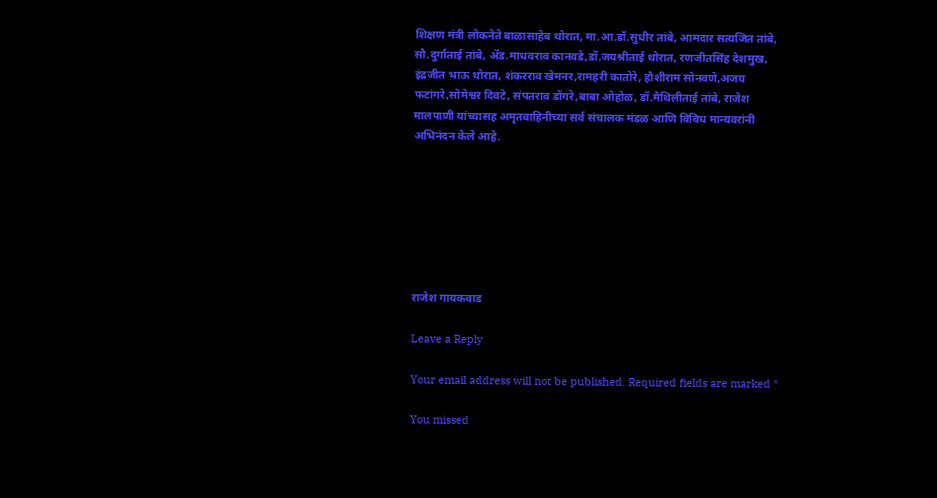शिक्षण मंत्री लोकनेते बाळासाहेब थोरात, मा.आ.डॉ.सुधीर तांबे, आमदार सत्यजित तांबे, सौ.दुर्गाताई तांबे, ॲड.माधवराव कानवडे,डॉ.जयश्रीताई थोरात, रणजीतसिंह देशमुख, इंद्रजीत भाऊ थोरात, शंकरराव खेमनर,रामहरी कातोरे, हौशीराम सोनवणे,अजय फटांगरे,सोमेश्वर दिवटे, संपतराव डोंगरे,बाबा ओहोळ, डॉ.मैथिलीताई तांबे, राजेश मालपाणी यांच्यासह अमृतवाहिनीच्या सर्व संचालक मंडळ आणि विविध मान्यवरांनी अभिनंदन केले आहे.







राजेश गायकवाड

Leave a Reply

Your email address will not be published. Required fields are marked *

You missed